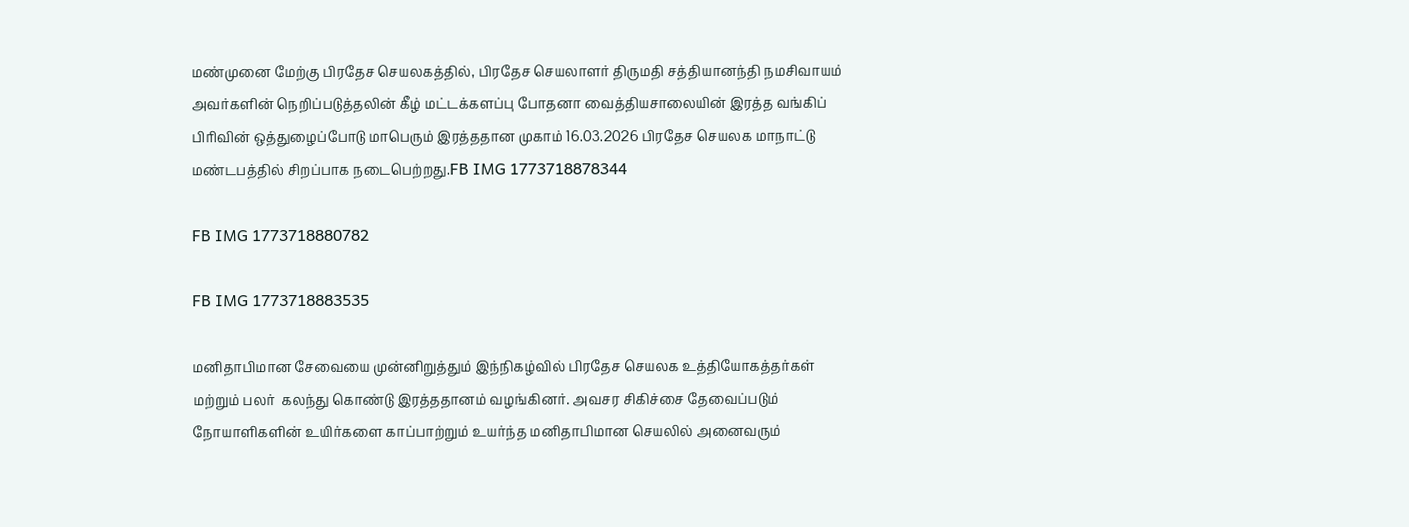மண்முனை மேற்கு பிரதேச செயலகத்தில், பிரதேச செயலாளர் திருமதி சத்தியானந்தி நமசிவாயம் அவர்களின் நெறிப்படுத்தலின் கீழ் மட்டக்களப்பு போதனா வைத்தியசாலையின் இரத்த வங்கிப் பிரிவின் ஒத்துழைப்போடு மாபெரும் இரத்ததான முகாம் 16.03.2026 பிரதேச செயலக மாநாட்டு மண்டபத்தில் சிறப்பாக நடைபெற்றது.FB IMG 1773718878344

FB IMG 1773718880782

FB IMG 1773718883535

மனிதாபிமான சேவையை முன்னிறுத்தும் இந்நிகழ்வில் பிரதேச செயலக உத்தியோகத்தர்கள் மற்றும் பலர்  கலந்து கொண்டு இரத்ததானம் வழங்கினர். அவசர சிகிச்சை தேவைப்படும் நோயாளிகளின் உயிர்களை காப்பாற்றும் உயர்ந்த மனிதாபிமான செயலில் அனைவரும்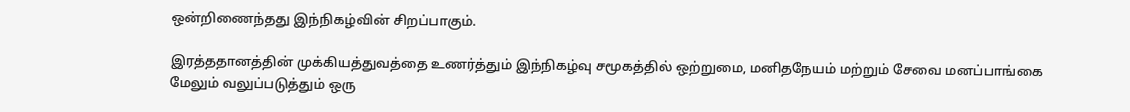ஒன்றிணைந்தது இந்நிகழ்வின் சிறப்பாகும்.

இரத்ததானத்தின் முக்கியத்துவத்தை உணர்த்தும் இந்நிகழ்வு சமூகத்தில் ஒற்றுமை, மனிதநேயம் மற்றும் சேவை மனப்பாங்கை மேலும் வலுப்படுத்தும் ஒரு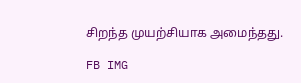சிறந்த முயற்சியாக அமைந்தது.

FB IMG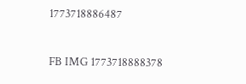1773718886487

FB IMG 1773718888378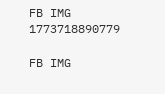FB IMG 1773718890779

FB IMG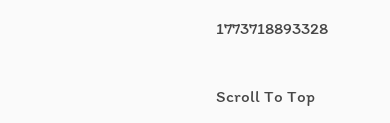1773718893328

Scroll To Top